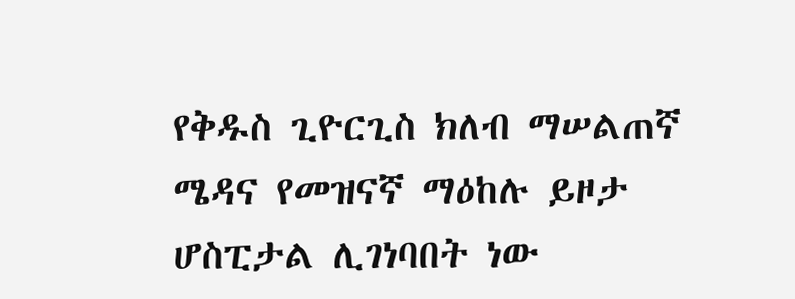የቅዱስ ጊዮርጊስ ክለብ ማሠልጠኛ ሜዳና የመዝናኛ ማዕከሉ ይዞታ ሆስፒታል ሊገነባበት ነው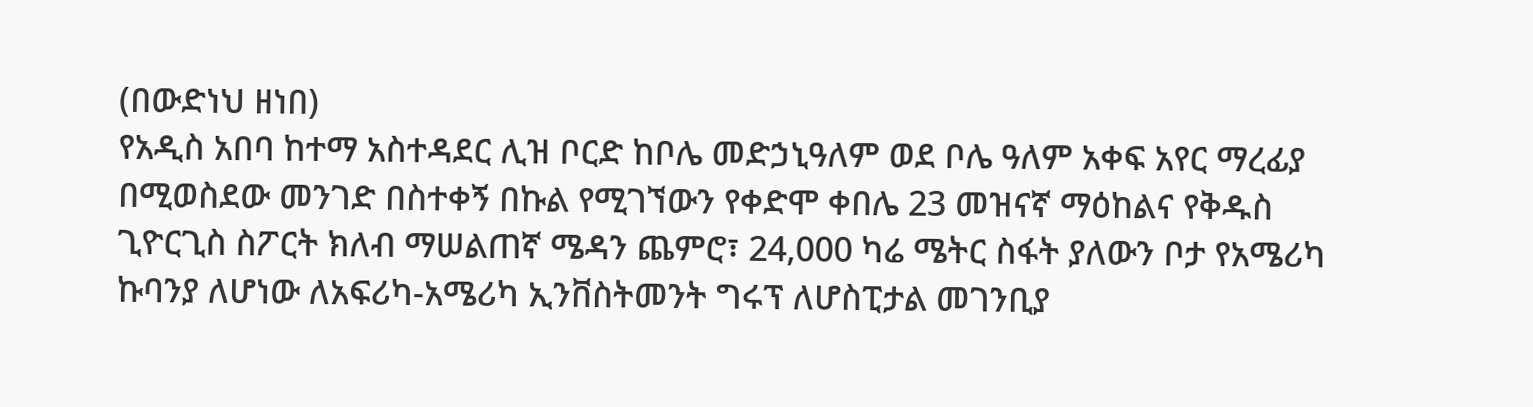(በውድነህ ዘነበ)
የአዲስ አበባ ከተማ አስተዳደር ሊዝ ቦርድ ከቦሌ መድኃኒዓለም ወደ ቦሌ ዓለም አቀፍ አየር ማረፊያ በሚወስደው መንገድ በስተቀኝ በኩል የሚገኘውን የቀድሞ ቀበሌ 23 መዝናኛ ማዕከልና የቅዱስ ጊዮርጊስ ስፖርት ክለብ ማሠልጠኛ ሜዳን ጨምሮ፣ 24,000 ካሬ ሜትር ስፋት ያለውን ቦታ የአሜሪካ ኩባንያ ለሆነው ለአፍሪካ-አሜሪካ ኢንቨስትመንት ግሩፕ ለሆስፒታል መገንቢያ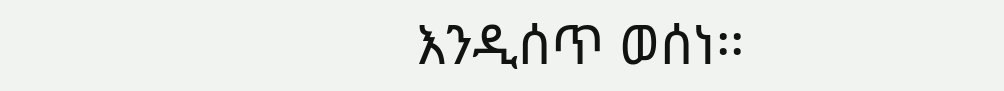እንዲሰጥ ወሰነ፡፡